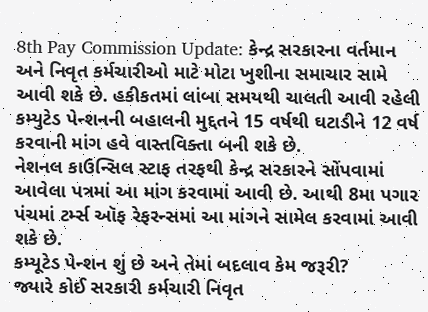8th Pay Commission Update: કેન્દ્ર સરકારના વર્તમાન અને નિવૃત કર્મચારીઓ માટે મોટા ખુશીના સમાચાર સામે આવી શકે છે. હકીકતમાં લાંબા સમયથી ચાલતી આવી રહેલી કમ્યુટેડ પેન્શનની બહાલની મુદ્દતને 15 વર્ષથી ઘટાડીને 12 વર્ષ કરવાની માંગ હવે વાસ્તવિક્તા બની શકે છે.
નેશનલ કાઉન્સિલ સ્ટાફ તરફથી કેન્દ્ર સરકારને સોંપવામાં આવેલા પત્રમાં આ માંગ કરવામાં આવી છે. આથી 8મા પગાર પંચમાં ટર્મ્સ ઑફ રેફરન્સમાં આ માંગને સામેલ કરવામાં આવી શકે છે.
કમ્યૂટેડ પેન્શન શું છે અને તેમાં બદલાવ કેમ જરૂરી?
જ્યારે કોઈ સરકારી કર્મચારી નિવૃત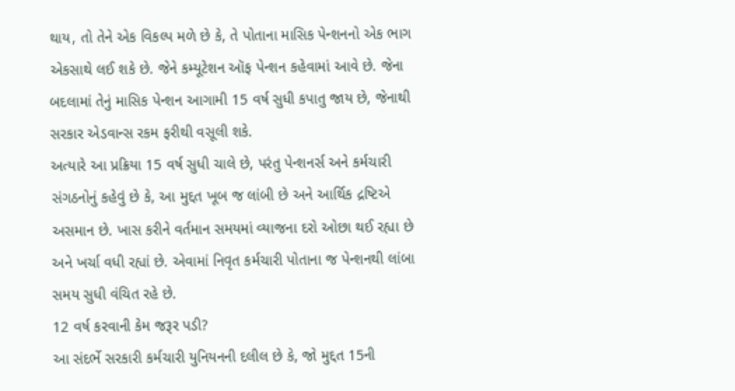થાય, તો તેને એક વિકલ્પ મળે છે કે, તે પોતાના માસિક પેન્શનનો એક ભાગ એકસાથે લઈ શકે છે. જેને કમ્યૂટેશન ઑફ પેન્શન કહેવામાં આવે છે. જેના બદલામાં તેનું માસિક પેન્શન આગામી 15 વર્ષ સુધી કપાતુ જાય છે, જેનાથી સરકાર એડવાન્સ રકમ ફરીથી વસૂલી શકે.
અત્યારે આ પ્રક્રિયા 15 વર્ષ સુધી ચાલે છે, પરંતુ પેન્શનર્સ અને કર્મચારી સંગઠનોનું કહેવું છે કે, આ મુદ્દત ખૂબ જ લાંબી છે અને આર્થિક દ્રષ્ટિએ અસમાન છે. ખાસ કરીને વર્તમાન સમયમાં વ્યાજના દરો ઓછા થઈ રહ્યા છે અને ખર્ચા વધી રહ્યાં છે. એવામાં નિવૃત કર્મચારી પોતાના જ પેન્શનથી લાંબા સમય સુધી વંચિત રહે છે.
12 વર્ષ કરવાની કેમ જરૂર પડી?
આ સંદર્ભે સરકારી કર્મચારી યુનિયનની દલીલ છે કે, જો મુદ્દત 15ની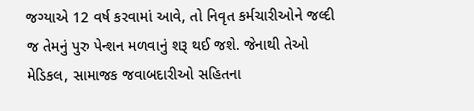જગ્યાએ 12 વર્ષ કરવામાં આવે, તો નિવૃત કર્મચારીઓને જલ્દી જ તેમનું પુરુ પેન્શન મળવાનું શરૂ થઈ જશે. જેનાથી તેઓ મેડિકલ, સામાજક જવાબદારીઓ સહિતના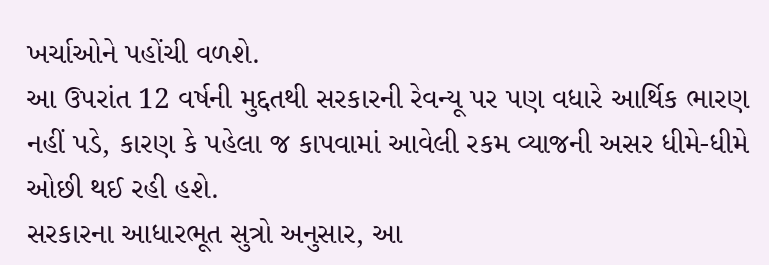ખર્ચાઓને પહોંચી વળશે.
આ ઉપરાંત 12 વર્ષની મુદ્દતથી સરકારની રેવન્યૂ પર પણ વધારે આર્થિક ભારણ નહીં પડે, કારણ કે પહેલા જ કાપવામાં આવેલી રકમ વ્યાજની અસર ધીમે-ધીમે ઓછી થઈ રહી હશે.
સરકારના આધારભૂત સુત્રો અનુસાર, આ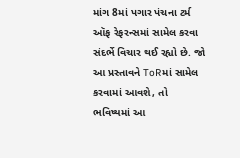માંગ 8માં પગાર પંચના ટર્મ ઑફ રેફરન્સમાં સામેલ કરવા સંદર્ભે વિચાર થઈ રહ્યો છે. જો આ પ્રસ્તાવને ToRમાં સામેલ કરવામાં આવશે, તો ભવિષ્યમાં આ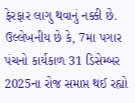ફેરફાર લાગુ થવાનું નક્કી છે.
ઉલ્લેખનીય છે કે, 7મા પગાર પંચનો કાર્યકાળ 31 ડિસેમ્બર 2025ના રોજ સમાપ્ત થઈ રહ્યો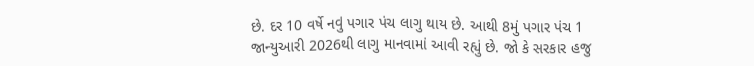છે. દર 10 વર્ષે નવું પગાર પંચ લાગુ થાય છે. આથી 8મું પગાર પંચ 1 જાન્યુઆરી 2026થી લાગુ માનવામાં આવી રહ્યું છે. જો કે સરકાર હજુ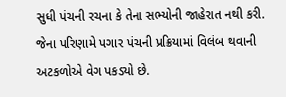સુધી પંચની રચના કે તેના સભ્યોની જાહેરાત નથી કરી. જેના પરિણામે પગાર પંચની પ્રક્રિયામાં વિલંબ થવાની અટકળોએ વેગ પકડ્યો છે.